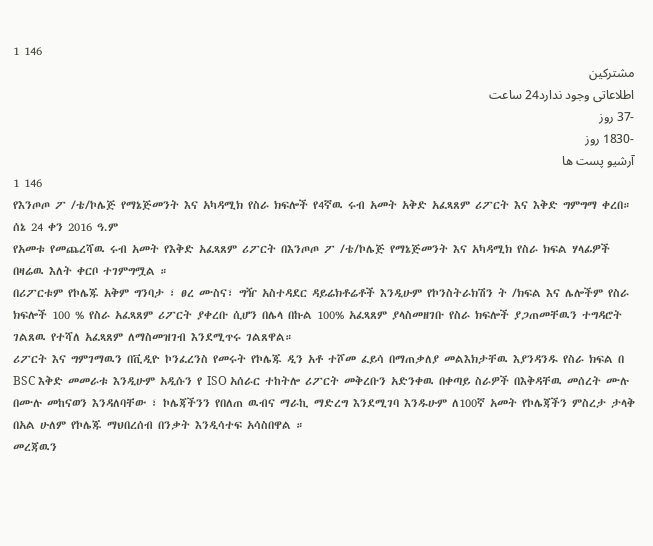1 146
مشترکین
اطلاعاتی وجود ندارد24 ساعت
-37 روز
-1830 روز
آرشیو پست ها
1 146
የእንጦጦ ፖ /ቴ/ኮሌጅ የማኔጅመንት እና አካዳሚክ የስራ ክፍሎች የ4ኛዉ ሩብ አመት አቅድ አፈጻጸም ሪፖርት እና እቅድ ግምግማ ቀረበ።
ሰኔ 24 ቀን 2016 ዓ.ም
የአመቱ የመጨረሻዉ ሩብ አመት የእቅድ አፈጻጸም ሪፖርት በእንጦጦ ፖ /ቴ/ኮሌጅ የማኔጅመንት እና አካዳሚክ የስራ ክፍል ሃላፊዎች በዛሬዉ እለት ቀርቦ ተገምግሟል ።
በሪፖርቱም የኮሌጁ አቅም ግንባታ ፣ ፀረ ሙስና፣ ግዥ አስተዳደር ዳይሬክቶሬቶች እንዲሁም የኮንስትራክሽን ት /ክፍል እና ሌሎችም የስራ ክፍሎች 100 % የስራ አፈጻጸም ሪፖርት ያቀረቡ ሲሆን በሌላ በኩል 100% አፈጻጸም ያላስመዘገቡ የስራ ክፍሎች ያጋጠመቸዉን ተግዳሮት ገልጸዉ የተሻለ አፈጻጸም ለማስመዝገብ እንደሚጥሩ ገልጸዋል።
ሪፖርት እና ግምገማዉን በቪዲዮ ኮንፈረንስ የመሩት የኮሌጁ ዲን አቶ ተሾመ ፈይሳ በማጠቃለያ መልእክታቸዉ እያንዳንዱ የስራ ክፍል በ BSC እቅድ መመራቱ እንዲሁም አዲሱን የ ISO አሰራር ተከትሎ ሪፖርት መቅረቡን አድንቀዉ በቀጣይ ስራዎች በእቅዳቸዉ መሰረት ሙሉ በሙሉ መከናወን እንዳለባቸው ፣ ኮሌጃችንን የበለጠ ዉብና ማራኪ ማድረግ እንደሚገባ እንዱሁም ለ100ኛ አመት የኮሌጃችን ምስረታ ታላቅ በአል ሁለም የኮሌጁ ማህበረሰብ በንቃት እንዲሳተፍ አሳስበዋል ።
መረጃዉን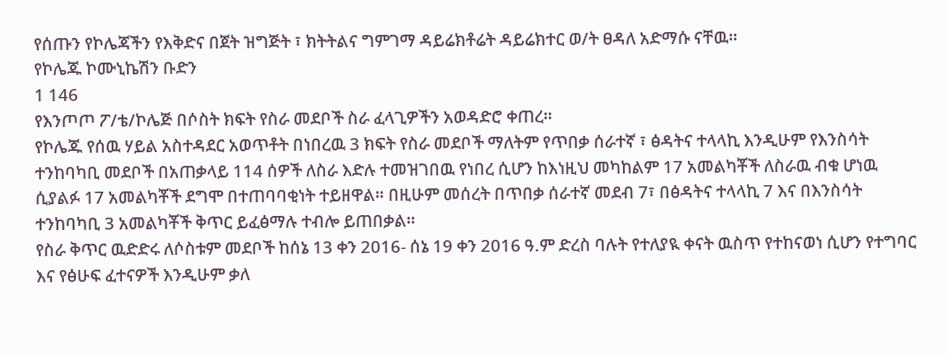የሰጡን የኮሌጃችን የእቅድና በጀት ዝግጅት ፣ ክትትልና ግምገማ ዳይሬክቶሬት ዳይሬክተር ወ/ት ፀዳለ አድማሱ ናቸዉ።
የኮሌጁ ኮሙኒኬሽን ቡድን
1 146
የእንጦጦ ፖ/ቴ/ኮሌጅ በሶስት ክፍት የስራ መደቦች ስራ ፈላጊዎችን አወዳድሮ ቀጠረ።
የኮሌጁ የሰዉ ሃይል አስተዳደር አወጥቶት በነበረዉ 3 ክፍት የስራ መደቦች ማለትም የጥበቃ ሰራተኛ ፣ ፅዳትና ተላላኪ እንዲሁም የእንስሳት ተንከባካቢ መደቦች በአጠቃላይ 114 ሰዎች ለስራ እድሉ ተመዝገበዉ የነበረ ሲሆን ከእነዚህ መካከልም 17 አመልካቾች ለስራዉ ብቁ ሆነዉ ሲያልፉ 17 አመልካቾች ደግሞ በተጠባባቂነት ተይዘዋል። በዚሁም መሰረት በጥበቃ ሰራተኛ መደብ 7፣ በፅዳትና ተላላኪ 7 እና በእንስሳት ተንከባካቢ 3 አመልካቾች ቅጥር ይፈፅማሉ ተብሎ ይጠበቃል።
የስራ ቅጥር ዉድድሩ ለሶስቱም መደቦች ከሰኔ 13 ቀን 2016- ሰኔ 19 ቀን 2016 ዓ.ም ድረስ ባሉት የተለያዪ ቀናት ዉስጥ የተከናወነ ሲሆን የተግባር እና የፅሁፍ ፈተናዎች እንዲሁም ቃለ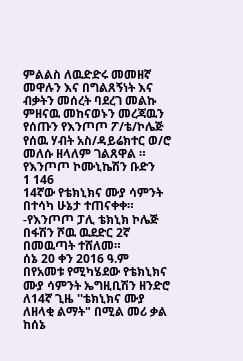ምልልስ ለዉድድሩ መመዘኛ መዋሉን እና በግልጸኝነት እና ብቃትን መሰረት ባደረገ መልኩ ምዘናዉ መከናወኑን መረጃዉን የሰጡን የእንጦጦ ፖ/ቴ/ኮሌጅ የሰዉ ሃብት አስ/ዳይሬክተር ወ/ሮ መለሱ ዘላለም ገልጸዋል ።
የእንጦጦ ኮሙኒኬሽን ቡድን
1 146
14ኛው የቴክኒክና ሙያ ሳምንት በተሳካ ሁኔታ ተጠናቀቀ።
-የእንጦጦ ፓሊ ቴክኒክ ኮሌጅ በፋሽን ሾዉ ዉደድር 2ኛ በመዉጣት ተሸለመ።
ሰኔ 20 ቀን 2016 ዓ.ም
በየአመቱ የሚካሄደው የቴክኒክና ሙያ ሳምንት ኤግዚቢሽን ዘንድሮ ለ14ኛ ጊዜ ''ቴክኒክና ሙያ ለዘላቂ ልማት" በሚል መሪ ቃል ከሰኔ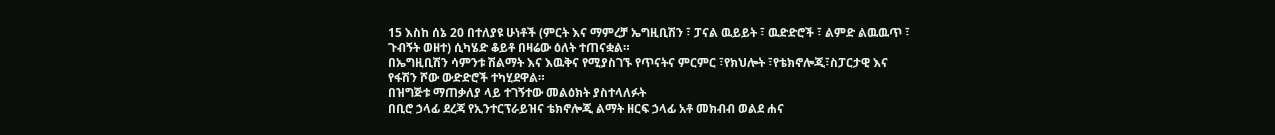15 እስከ ሰኔ 20 በተለያዩ ሁነቶች (ምርት እና ማምረቻ ኤግዚቢሽን ፣ ፓናል ዉይይት ፣ ዉድድሮች ፣ ልምድ ልዉዉጥ ፣ ጉብኝት ወዘተ) ሲካሄድ ቆይቶ በዛሬው ዕለት ተጠናቋል።
በኤግዚቢሽን ሳምንቱ ሽልማት እና እዉቅና የሚያስገኙ የጥናትና ምርምር ፣የክህሎት ፣የቴክኖሎጂ፣ስፓርታዊ እና የፋሽን ሾው ውድድሮች ተካሂደዋል።
በዝግጅቱ ማጠቃለያ ላይ ተገኝተው መልዕክት ያስተላለፉት
በቢሮ ኃላፊ ደረጃ የኢንተርፕራይዝና ቴክኖሎጂ ልማት ዘርፍ ኃላፊ አቶ መክብብ ወልደ ሐና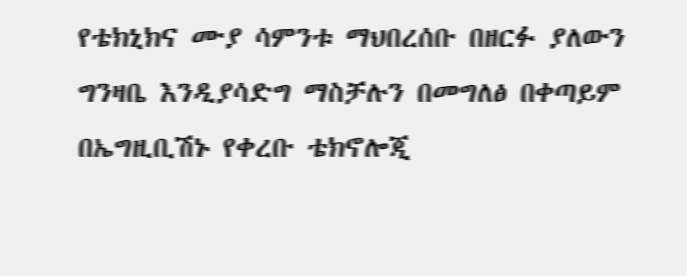የቴክኒክና ሙያ ሳምንቱ ማህበረሰቡ በዘርፉ ያለውን ግንዛቤ እንዲያሳድግ ማስቻሉን በመግለፅ በቀጣይም በኤግዚቢሽኑ የቀረቡ ቴክኖሎጂ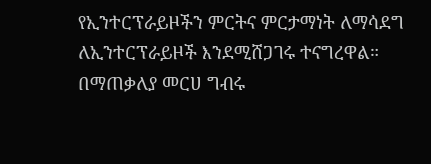የኢንተርፕራይዞችን ምርትና ምርታማነት ለማሳደግ ለኢንተርፕራይዞች እንደሚሸጋገሩ ተናግረዋል።
በማጠቃለያ መርሀ ግብሩ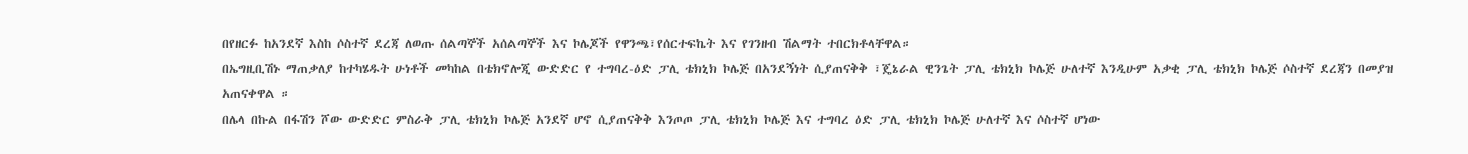በየዘርፉ ከአንደኛ እስከ ሶስተኛ ደረጃ ለወጡ ሰልጣኞች አሰልጣኞች እና ኮሌጆች የዋንጫ፣የሰርተፍኬት እና የገንዘብ ሽልማት ተበርክቶላቸዋል።
በኤግዚቢሽኑ ማጠቃለያ ከተካሄዱት ሁነቶች መካከል በቴክኖሎጂ ውድድር የ ተግባረ-ዕድ ፓሊ ቴክኒክ ኮሌጅ በአንደኝነት ሲያጠናቅቅ ፣ጄኔራል ዊንጌት ፓሊ ቴክኒክ ኮሌጅ ሁለተኛ እንዲሁም አቃቂ ፓሊ ቴክኒክ ኮሌጅ ሶስተኛ ደረጃን በመያዝ አጠናቀዋል ።
በሌላ በኩል በፋሽን ሾው ውድድር ምስራቅ ፓሊ ቴክኒክ ኮሌጅ አንደኛ ሆኖ ሲያጠናቅቅ እንጦጦ ፓሊ ቴክኒክ ኮሌጅ እና ተግባረ ዕድ ፓሊ ቴክኒክ ኮሌጅ ሁለተኛ እና ሶስተኛ ሆነው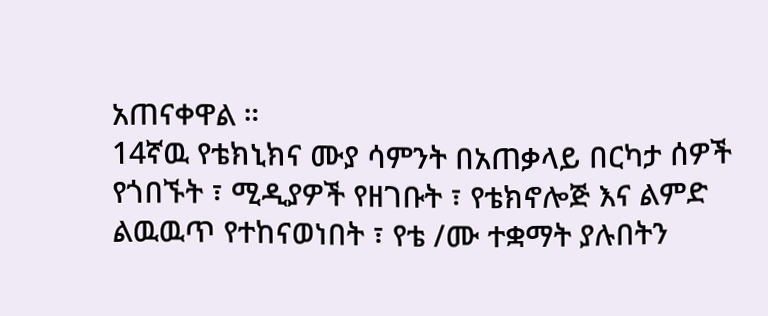አጠናቀዋል ።
14ኛዉ የቴክኒክና ሙያ ሳምንት በአጠቃላይ በርካታ ሰዎች የጎበኙት ፣ ሚዲያዎች የዘገቡት ፣ የቴክኖሎጅ እና ልምድ ልዉዉጥ የተከናወነበት ፣ የቴ /ሙ ተቋማት ያሉበትን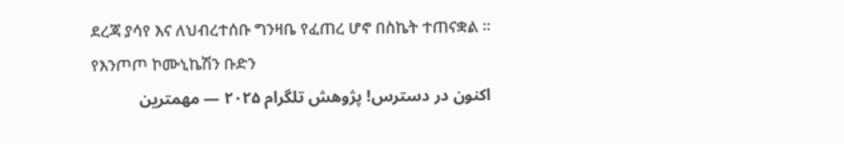ደረጃ ያሳየ እና ለህብረተሰቡ ግንዛቤ የፈጠረ ሆኖ በስኬት ተጠናቋል ።
የእንጦጦ ኮሙኒኬሽን ቡድን
اکنون در دسترس! پژوهش تلگرام ۲۰۲۵ — مهمترین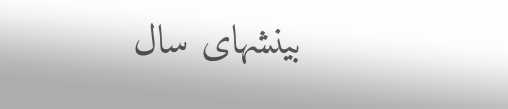بینشهای سال